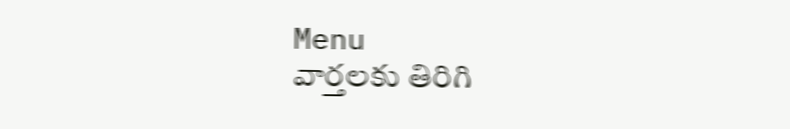Menu
వార్తలకు తిరిగి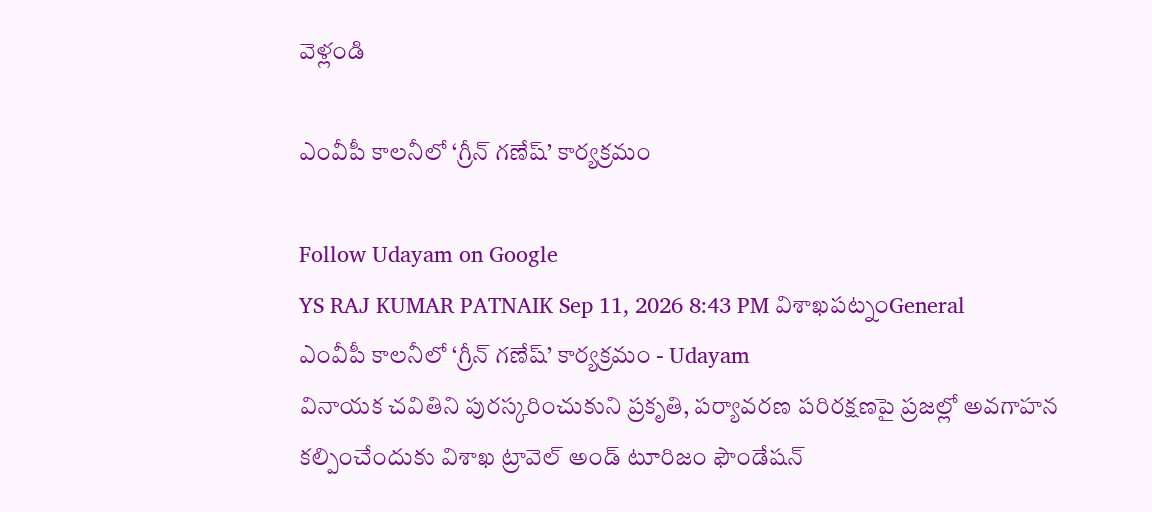వెళ్లండి

ఎంవీపీ కాలనీలో ‘గ్రీన్ గణేష్’ కార్యక్రమం

Follow Udayam on Google
YS RAJ KUMAR PATNAIK Sep 11, 2026 8:43 PM విశాఖపట్నంGeneral
ఎంవీపీ కాలనీలో ‘గ్రీన్ గణేష్’ కార్యక్రమం - Udayam
వినాయక చవితిని పురస్కరించుకుని ప్రకృతి, పర్యావరణ పరిరక్షణపై ప్రజల్లో అవగాహన కల్పించేందుకు విశాఖ ట్రావెల్ అండ్ టూరిజం ఫౌండేషన్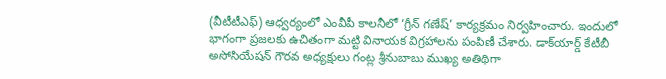(వీటీటీఎఫ్) ఆధ్వర్యంలో ఎంవీపీ కాలనీలో ‘గ్రీన్ గణేష్’ కార్యక్రమం నిర్వహించారు. ఇందులో భాగంగా ప్రజలకు ఉచితంగా మట్టి వినాయక విగ్రహాలను పంపిణీ చేశారు. డాక్‌యార్డ్ కేటీబీ అసోసియేషన్ గౌరవ అధ్యక్షులు గంట్ల శ్రీనుబాబు ముఖ్య అతిథిగా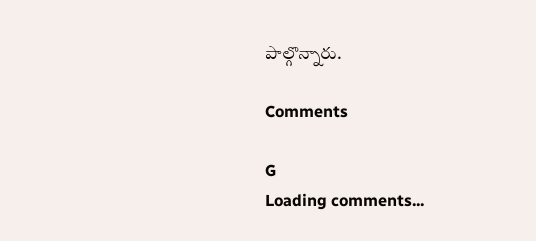పాల్గొన్నారు.

Comments

G
Loading comments...